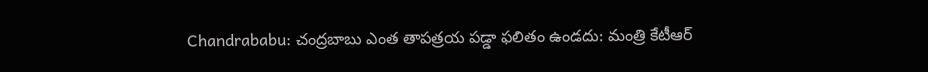Chandrababu: చంద్రబాబు ఎంత తాపత్రయ పడ్డా ఫలితం ఉండదు: మంత్రి కేటీఆర్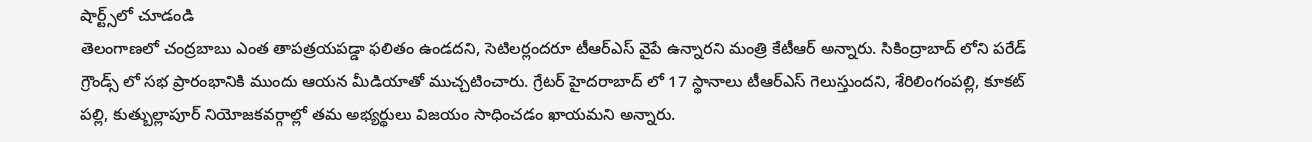షార్ట్స్‌లో చూడండి
తెలంగాణలో చంద్రబాబు ఎంత తాపత్రయపడ్డా ఫలితం ఉండదని, సెటిలర్లందరూ టీఆర్ఎస్ వైపే ఉన్నారని మంత్రి కేటీఆర్ అన్నారు. సికింద్రాబాద్ లోని పరేడ్ గ్రౌండ్స్ లో సభ ప్రారంభానికి ముందు ఆయన మీడియాతో ముచ్చటించారు. గ్రేటర్ హైదరాబాద్ లో 17 స్థానాలు టీఆర్ఎస్ గెలుస్తుందని, శేరిలింగంపల్లి, కూకట్ పల్లి, కుత్బుల్లాపూర్ నియోజకవర్గాల్లో తమ అభ్యర్థులు విజయం సాధించడం ఖాయమని అన్నారు.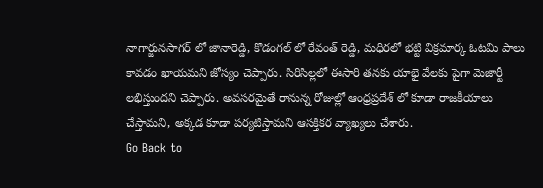నాగార్జునసాగర్ లో జానారెడ్డి, కొడంగల్ లో రేవంత్ రెడ్డి, మధిరలో భట్టి విక్రమార్క ఓటమి పాలు కావడం ఖాయమని జోస్యం చెప్పారు. సిరిసిల్లలో ఈసారి తనకు యాభై వేలకు పైగా మెజార్టీ లభిస్తుందని చెప్పారు. అవసరమైతే రానున్న రోజుల్లో ఆంధ్రప్రదేశ్ లో కూడా రాజకీయాలు చేస్తామని, అక్కడ కూడా పర్యటిస్తామని ఆసక్తికర వ్యాఖ్యలు చేశారు.
Go Back to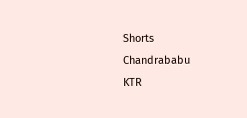Shorts
Chandrababu
KTR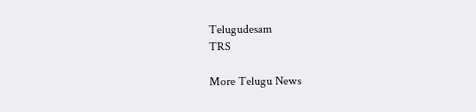Telugudesam
TRS

More Telugu News